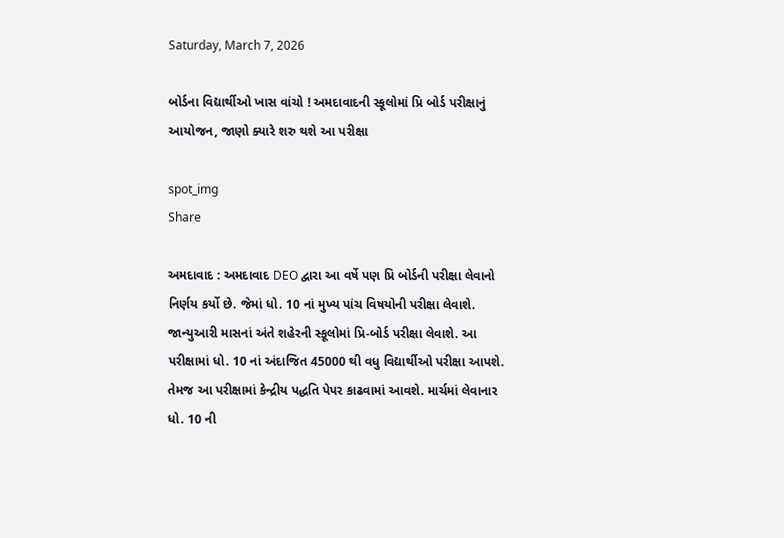Saturday, March 7, 2026

બોર્ડના વિદ્યાર્થીઓ ખાસ વાંચો ! અમદાવાદની સ્કૂલોમાં પ્રિ બોર્ડ પરીક્ષાનું આયોજન, જાણો ક્યારે શરુ થશે આ પરીક્ષા

spot_img
Share

અમદાવાદ : અમદાવાદ DEO દ્વારા આ વર્ષે પણ પ્રિ બોર્ડની પરીક્ષા લેવાનો નિર્ણય કર્યો છે. જેમાં ધો. 10 નાં મુખ્ય પાંચ વિષયોની પરીક્ષા લેવાશે. જાન્યુઆરી માસનાં અંતે શહેરની સ્કૂલોમાં પ્રિ-બોર્ડ પરીક્ષા લેવાશે. આ પરીક્ષામાં ધો. 10 નાં અંદાજિત 45000 થી વધુ વિદ્યાર્થીઓ પરીક્ષા આપશે. તેમજ આ પરીક્ષામાં કેન્દ્રીય પદ્ધતિ પેપર કાઢવામાં આવશે. માર્ચમાં લેવાનાર ધો. 10 ની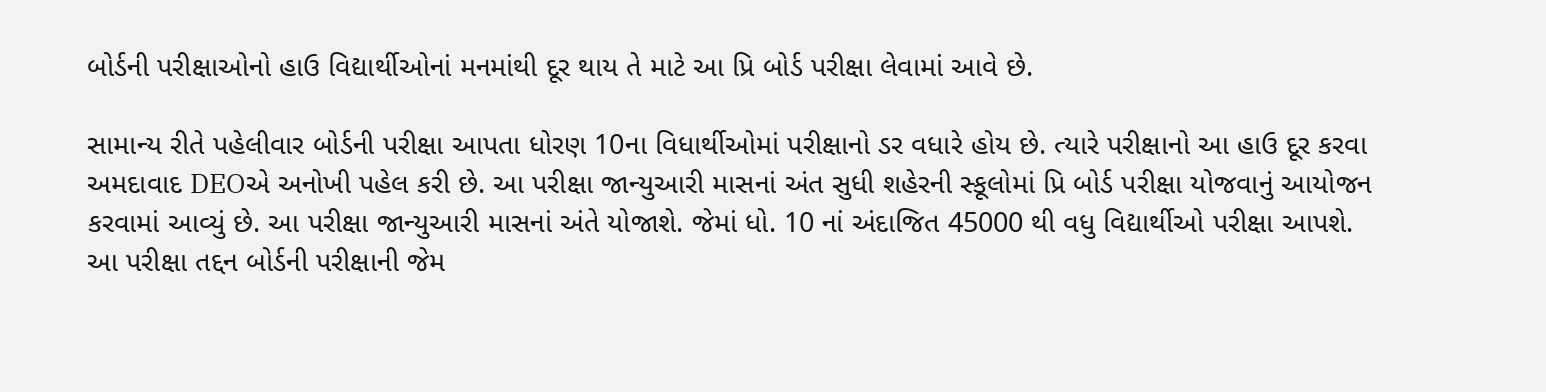બોર્ડની પરીક્ષાઓનો હાઉ વિદ્યાર્થીઓનાં મનમાંથી દૂર થાય તે માટે આ પ્રિ બોર્ડ પરીક્ષા લેવામાં આવે છે.

સામાન્ય રીતે પહેલીવાર બોર્ડની પરીક્ષા આપતા ધોરણ 10ના વિધાર્થીઓમાં પરીક્ષાનો ડર વધારે હોય છે. ત્યારે પરીક્ષાનો આ હાઉ દૂર કરવા અમદાવાદ DEOએ અનોખી પહેલ કરી છે. આ પરીક્ષા જાન્યુઆરી માસનાં અંત સુધી શહેરની સ્કૂલોમાં પ્રિ બોર્ડ પરીક્ષા યોજવાનું આયોજન કરવામાં આવ્યું છે. આ પરીક્ષા જાન્યુઆરી માસનાં અંતે યોજાશે. જેમાં ધો. 10 નાં અંદાજિત 45000 થી વધુ વિદ્યાર્થીઓ પરીક્ષા આપશે. આ પરીક્ષા તદ્દન બોર્ડની પરીક્ષાની જેમ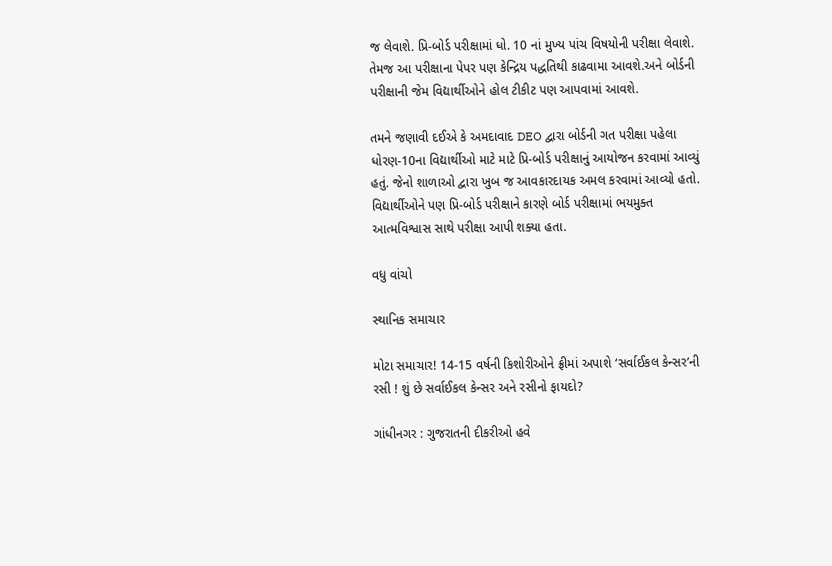જ લેવાશે. પ્રિ-બોર્ડ પરીક્ષામાં ધો. 10 નાં મુખ્ય પાંચ વિષયોની પરીક્ષા લેવાશે. તેમજ આ પરીક્ષાના પેપર પણ કેન્દ્રિય પદ્ધતિથી કાઢવામા આવશે.અને બોર્ડની પરીક્ષાની જેમ વિદ્યાર્થીઓને હોલ ટીકીટ પણ આપવામાં આવશે.

તમને જણાવી દઈએ કે અમદાવાદ DEO દ્વારા બોર્ડની ગત પરીક્ષા પહેલા ધોરણ-10ના વિદ્યાર્થીઓ માટે માટે પ્રિ-બોર્ડ પરીક્ષાનું આયોજન કરવામાં આવ્યું હતું. જેનો શાળાઓ દ્વારા ખુબ જ આવકારદાયક અમલ કરવામાં આવ્યો હતો. વિદ્યાર્થીઓને પણ પ્રિ-બોર્ડ પરીક્ષાને કારણે બોર્ડ પરીક્ષામાં ભયમુક્ત આત્મવિશ્વાસ સાથે પરીક્ષા આપી શક્યા હતા.

વધુ વાંચો

સ્થાનિક સમાચાર

મોટા સમાચાર! 14-15 વર્ષની કિશોરીઓને ફ્રીમાં અપાશે ‘સર્વાઈકલ કેન્સર’ની રસી ! શું છે સર્વાઈકલ કેન્સર અને રસીનો ફાયદો?

ગાંધીનગર : ગુજરાતની દીકરીઓ હવે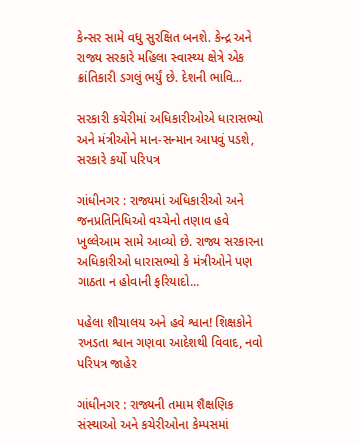કેન્સર સામે વધુ સુરક્ષિત બનશે. કેન્દ્ર અને રાજ્ય સરકારે મહિલા સ્વાસ્થ્ય ક્ષેત્રે એક ક્રાંતિકારી ડગલું ભર્યું છે. દેશની ભાવિ...

સરકારી કચેરીમાં અધિકારીઓએ ધારાસભ્યો અને મંત્રીઓને માન-સન્માન આપવું પડશે, સરકારે કર્યો પરિપત્ર

ગાંધીનગર : રાજ્યમાં અધિકારીઓ અને જનપ્રતિનિધિઓ વચ્ચેનો તણાવ હવે ખુલ્લેઆમ સામે આવ્યો છે. રાજ્ય સરકારના અધિકારીઓ ધારાસભ્યો કે મંત્રીઓને પણ ગાઠતા ન હોવાની ફરિયાદો...

પહેલા શૌચાલય અને હવે શ્વાન! શિક્ષકોને રખડતા શ્વાન ગણવા આદેશથી વિવાદ, નવો પરિપત્ર જાહેર

ગાંધીનગર : રાજ્યની તમામ શૈક્ષણિક સંસ્થાઓ અને કચેરીઓના કેમ્પસમાં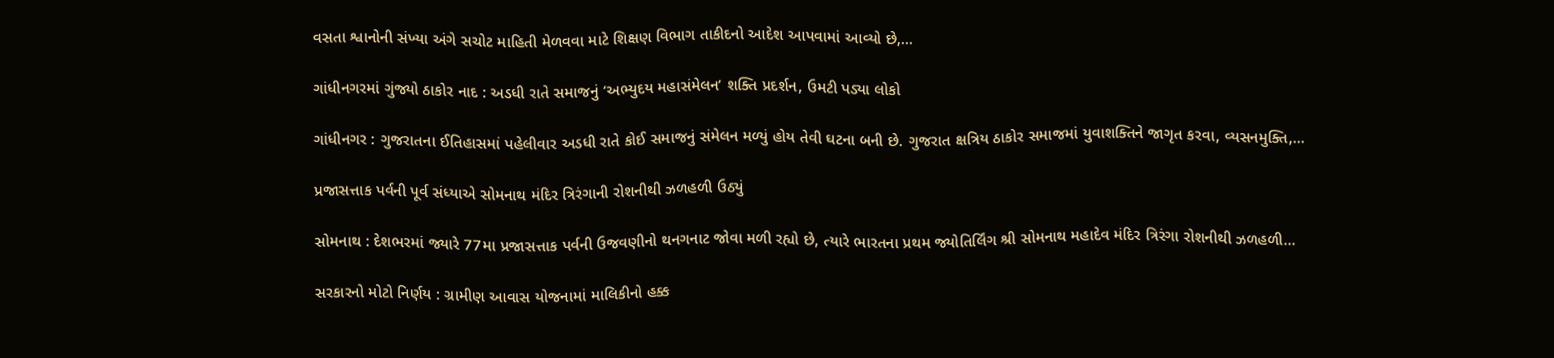વસતા શ્વાનોની સંખ્યા અંગે સચોટ માહિતી મેળવવા માટે શિક્ષણ વિભાગ તાકીદનો આદેશ આપવામાં આવ્યો છે,...

ગાંધીનગરમાં ગુંજ્યો ઠાકોર નાદ : અડધી રાતે સમાજનું ‘અભ્યુદય મહાસંમેલન’ શક્તિ પ્રદર્શન, ઉમટી પડ્યા લોકો

ગાંધીનગર : ગુજરાતના ઈતિહાસમાં પહેલીવાર અડધી રાતે કોઈ સમાજનું સંમેલન મળ્યું હોય તેવી ઘટના બની છે. ગુજરાત ક્ષત્રિય ઠાકોર સમાજમાં યુવાશક્તિને જાગૃત કરવા, વ્યસનમુક્તિ,...

પ્રજાસત્તાક પર્વની પૂર્વ સંધ્યાએ સોમનાથ મંદિર ત્રિરંગાની રોશનીથી ઝળહળી ઉઠ્યું

સોમનાથ : દેશભરમાં જ્યારે 77મા પ્રજાસત્તાક પર્વની ઉજવણીનો થનગનાટ જોવા મળી રહ્યો છે, ત્યારે ભારતના પ્રથમ જ્યોતિર્લિંગ શ્રી સોમનાથ મહાદેવ મંદિર ત્રિરંગા રોશનીથી ઝળહળી...

સરકારનો મોટો નિર્ણય : ગ્રામીણ આવાસ યોજનામાં માલિકીનો હક્ક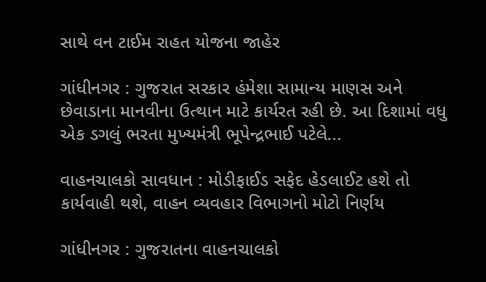સાથે વન ટાઈમ રાહત યોજના જાહેર

ગાંધીનગર : ગુજરાત સરકાર હંમેશા સામાન્ય માણસ અને છેવાડાના માનવીના ઉત્થાન માટે કાર્યરત રહી છે. આ દિશામાં વધુ એક ડગલું ભરતા મુખ્યમંત્રી ભૂપેન્દ્રભાઈ પટેલે...

વાહનચાલકો સાવધાન : મોડીફાઈડ સફેદ હેડલાઈટ હશે તો કાર્યવાહી થશે, વાહન વ્યવહાર વિભાગનો મોટો નિર્ણય

ગાંધીનગર : ગુજરાતના વાહનચાલકો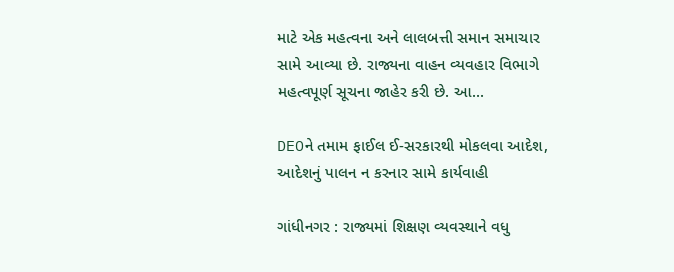માટે એક મહત્વના અને લાલબત્તી સમાન સમાચાર સામે આવ્યા છે. રાજ્યના વાહન વ્યવહાર વિભાગે મહત્વપૂર્ણ સૂચના જાહેર કરી છે. આ...

DEOને તમામ ફાઈલ ઈ-સરકારથી મોકલવા આદેશ, આદેશનું પાલન ન કરનાર સામે કાર્યવાહી

ગાંધીનગર : રાજ્યમાં શિક્ષણ વ્યવસ્થાને વધુ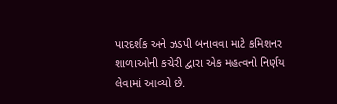પારદર્શક અને ઝડપી બનાવવા માટે કમિશનર શાળાઓની કચેરી દ્વારા એક મહત્વનો નિર્ણય લેવામાં આવ્યો છે.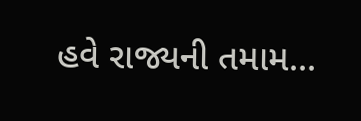હવે રાજ્યની તમામ...